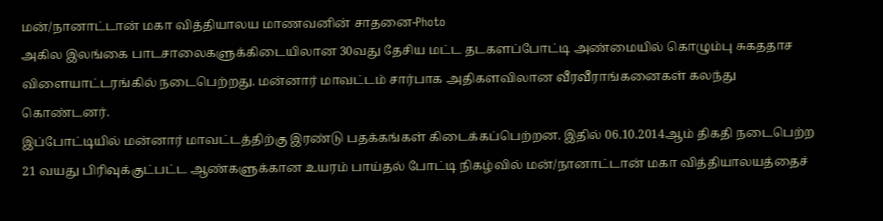மன்/நானாட்டான் மகா வித்தியாலய மாணவனின் சாதனை-Photo
அகில இலங்கை பாடசாலைகளுக்கிடையிலான 30வது தேசிய மட்ட தடகளப்போட்டி அண்மையில் கொழும்பு சுகததாச விளையாட்டரங்கில் நடைபெற்றது. மன்னார் மாவட்டம் சார்பாக அதிகளவிலான வீரவீராங்கனைகள் கலந்து கொண்டனர்.
இப்போட்டியில் மன்னார் மாவட்டத்திற்கு இரண்டு பதக்கங்கள் கிடைக்கப்பெற்றன. இதில் 06.10.2014ஆம் திகதி நடைபெற்ற 21 வயது பிரிவுக்குட்பட்ட ஆண்களுக்கான உயரம் பாய்தல் போட்டி நிகழ்வில் மன்/நானாட்டான் மகா வித்தியாலயத்தைச்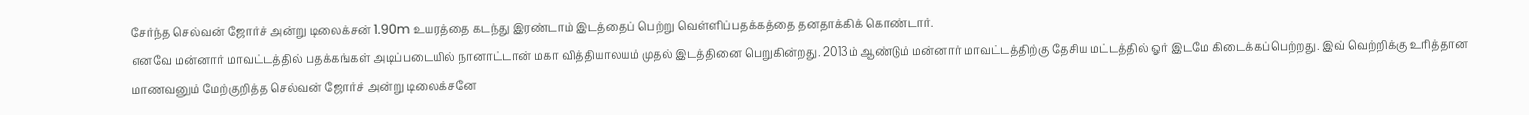சேர்ந்த செல்வன் ஜோர்ச் அன்று டிலைக்சன் 1.90m உயரத்தை கடந்து இரண்டாம் இடத்தைப் பெற்று வெள்ளிப்பதக்கத்தை தனதாக்கிக் கொண்டார்.
எனவே மன்னார் மாவட்டத்தில் பதக்கங்கள் அடிப்படையில் நானாட்டான் மகா வித்தியாலயம் முதல் இடத்தினை பெறுகின்றது. 2013ம் ஆண்டும் மன்னார் மாவட்டத்திற்கு தேசிய மட்டத்தில் ஓர் இடமே கிடைக்கப்பெற்றது. இவ் வெற்றிக்கு உரித்தான மாணவனும் மேற்குறித்த செல்வன் ஜோர்ச் அன்று டிலைக்சனே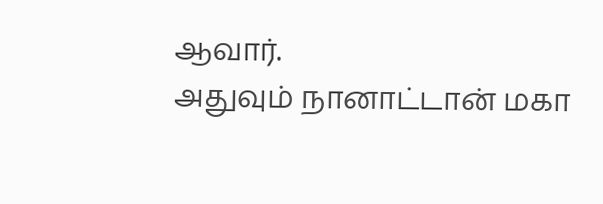ஆவார்.
அதுவும் நானாட்டான் மகா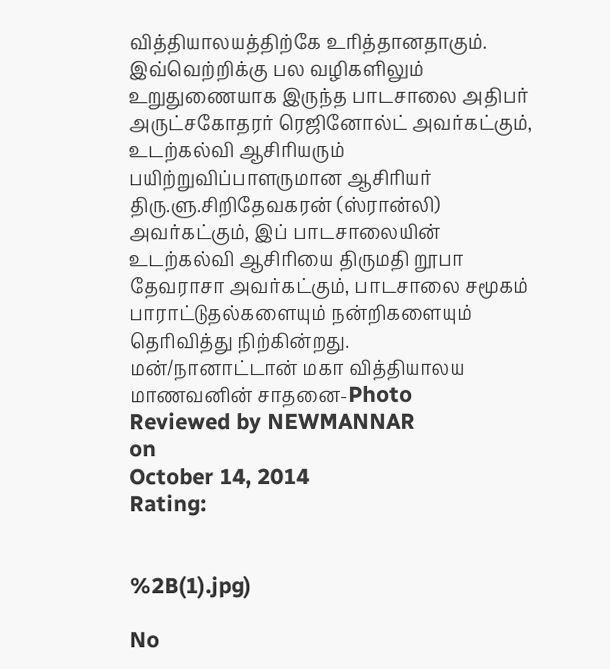வித்தியாலயத்திற்கே உரித்தானதாகும். இவ்வெற்றிக்கு பல வழிகளிலும் உறுதுணையாக இருந்த பாடசாலை அதிபர் அருட்சகோதரர் ரெஜினோல்ட் அவர்கட்கும், உடற்கல்வி ஆசிரியரும் பயிற்றுவிப்பாளருமான ஆசிரியர் திரு.ளு.சிறிதேவகரன் (ஸ்ரான்லி) அவர்கட்கும், இப் பாடசாலையின் உடற்கல்வி ஆசிரியை திருமதி றூபா தேவராசா அவர்கட்கும், பாடசாலை சமூகம் பாராட்டுதல்களையும் நன்றிகளையும் தெரிவித்து நிற்கின்றது.
மன்/நானாட்டான் மகா வித்தியாலய மாணவனின் சாதனை-Photo
Reviewed by NEWMANNAR
on
October 14, 2014
Rating:


%2B(1).jpg)

No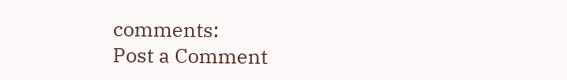comments:
Post a Comment